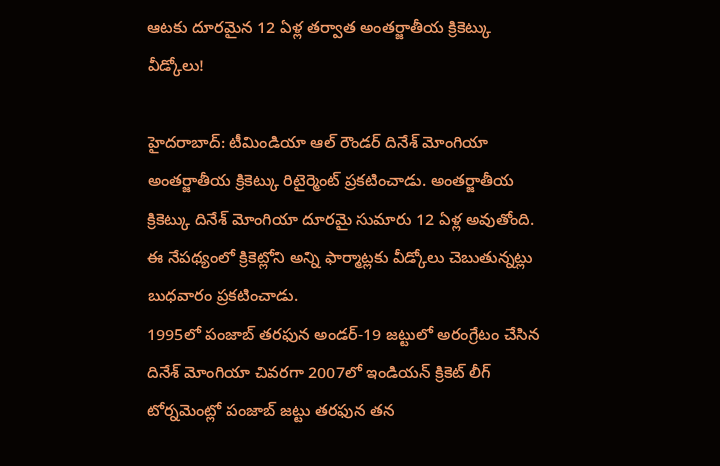ఆటకు దూరమైన 12 ఏళ్ల తర్వాత అంతర్జాతీయ క్రికెట్కు వీడ్కోలు!

హైదరాబాద్: టీమిండియా ఆల్ రౌండర్ దినేశ్ మోంగియా అంతర్జాతీయ క్రికెట్కు రిటైర్మెంట్ ప్రకటించాడు. అంతర్జాతీయ క్రికెట్కు దినేశ్ మోంగియా దూరమై సుమారు 12 ఏళ్ల అవుతోంది. ఈ నేపథ్యంలో క్రికెట్లోని అన్ని ఫార్మాట్లకు వీడ్కోలు చెబుతున్నట్లు బుధవారం ప్రకటించాడు.
1995లో పంజాబ్ తరఫున అండర్-19 జట్టులో అరంగ్రేటం చేసిన దినేశ్ మోంగియా చివరగా 2007లో ఇండియన్ క్రికెట్ లీగ్ టోర్నమెంట్లో పంజాబ్ జట్టు తరఫున తన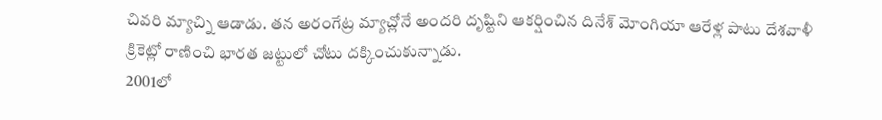చివరి మ్యాచ్ని ఆడాడు. తన అరంగేట్ర మ్యాచ్లోనే అందరి దృష్టిని ఆకర్షించిన దినేశ్ మోంగియా ఆరేళ్ల పాటు దేశవాళీ క్రికెట్లో రాణించి భారత జట్టులో చోటు దక్కించుకున్నాడు.
2001లో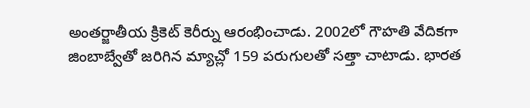అంతర్జాతీయ క్రికెట్ కెరీర్ను ఆరంభించాడు. 2002లో గౌహతి వేదికగా జింబాబ్వేతో జరిగిన మ్యాచ్లో 159 పరుగులతో సత్తా చాటాడు. భారత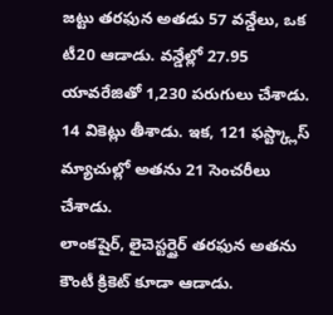జట్టు తరఫున అతడు 57 వన్డేలు, ఒక టీ20 ఆడాడు. వన్డేల్లో 27.95 యావరేజితో 1,230 పరుగులు చేశాడు. 14 వికెట్లు తీశాడు. ఇక, 121 ఫస్ట్క్లాస్ మ్యాచుల్లో అతను 21 సెంచరీలు చేశాడు.
లాంకషైర్, లైచెస్టర్షైర్ తరఫున అతను కౌంటీ క్రికెట్ కూడా ఆడాడు.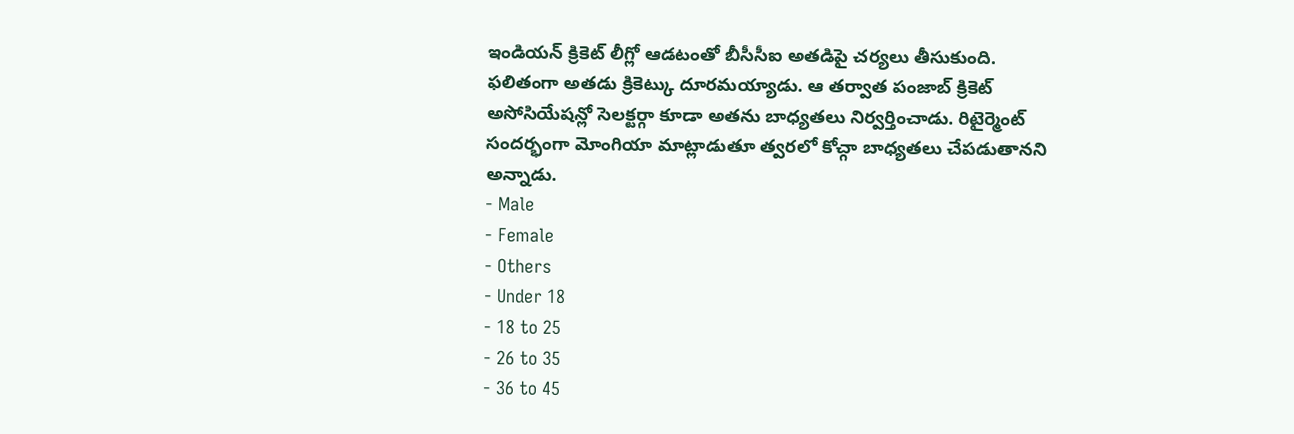ఇండియన్ క్రికెట్ లీగ్లో ఆడటంతో బీసీసీఐ అతడిపై చర్యలు తీసుకుంది. ఫలితంగా అతడు క్రికెట్కు దూరమయ్యాడు. ఆ తర్వాత పంజాబ్ క్రికెట్ అసోసియేషన్లో సెలక్టర్గా కూడా అతను బాధ్యతలు నిర్వర్తించాడు. రిటైర్మెంట్ సందర్భంగా మోంగియా మాట్లాడుతూ త్వరలో కోచ్గా బాధ్యతలు చేపడుతానని అన్నాడు.
- Male
- Female
- Others
- Under 18
- 18 to 25
- 26 to 35
- 36 to 45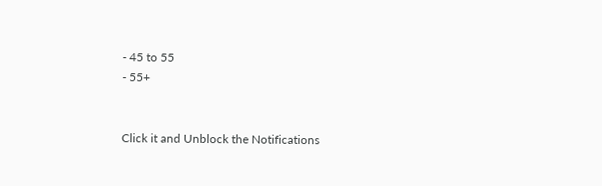- 45 to 55
- 55+


Click it and Unblock the Notifications